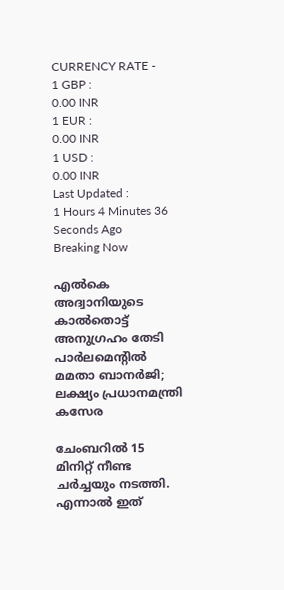CURRENCY RATE -
1 GBP :
0.00 INR
1 EUR :
0.00 INR
1 USD :
0.00 INR
Last Updated :
1 Hours 4 Minutes 36 Seconds Ago
Breaking Now

എല്‍കെ അദ്വാനിയുടെ കാല്‍തൊട്ട് അനുഗ്രഹം തേടി പാര്‍ലമെന്റില്‍ മമതാ ബാനര്‍ജി; ലക്ഷ്യം പ്രധാനമന്ത്രി കസേര

ചേംബറില്‍ 15 മിനിറ്റ് നീണ്ട ചര്‍ച്ചയും നടത്തി. എന്നാല്‍ ഇത്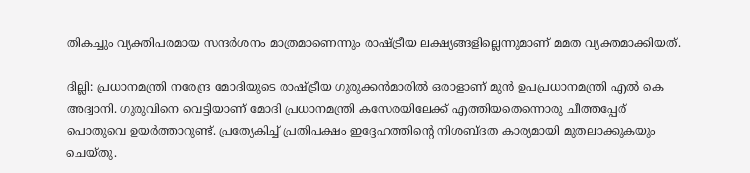തികച്ചും വ്യക്തിപരമായ സന്ദര്‍ശനം മാത്രമാണെന്നും രാഷ്ട്രീയ ലക്ഷ്യങ്ങളില്ലെന്നുമാണ് മമത വ്യക്തമാക്കിയത്.

ദില്ലി: പ്രധാനമന്ത്രി നരേന്ദ്ര മോദിയുടെ രാഷ്ട്രീയ ഗുരുക്കന്‍മാരില്‍ ഒരാളാണ് മുന്‍ ഉപപ്രധാനമന്ത്രി എല്‍ കെ അദ്വാനി. ഗുരുവിനെ വെട്ടിയാണ് മോദി പ്രധാനമന്ത്രി കസേരയിലേക്ക് എത്തിയതെന്നൊരു ചീത്തപ്പേര് പൊതുവെ ഉയര്‍ത്താറുണ്ട്. പ്രത്യേകിച്ച് പ്രതിപക്ഷം ഇദ്ദേഹത്തിന്റെ നിശബ്ദത കാര്യമായി മുതലാക്കുകയും ചെയ്തു.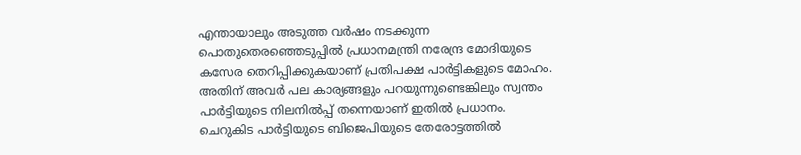എന്തായാലും അടുത്ത വര്‍ഷം നടക്കുന്ന പൊതുതെരഞ്ഞെടുപ്പില്‍ പ്രധാനമന്ത്രി നരേന്ദ്ര മോദിയുടെ കസേര തെറിപ്പിക്കുകയാണ് പ്രതിപക്ഷ പാര്‍ട്ടികളുടെ മോഹം. അതിന് അവര്‍ പല കാര്യങ്ങളും പറയുന്നുണ്ടെങ്കിലും സ്വന്തം പാര്‍ട്ടിയുടെ നിലനില്‍പ്പ് തന്നെയാണ് ഇതില്‍ പ്രധാനം. ചെറുകിട പാര്‍ട്ടിയുടെ ബിജെപിയുടെ തേരോട്ടത്തില്‍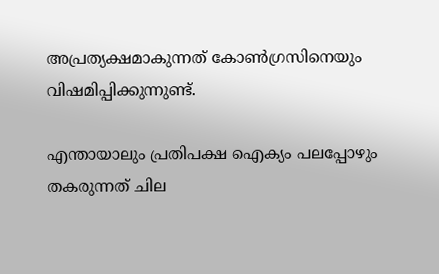അപ്രത്യക്ഷമാകുന്നത് കോണ്‍ഗ്രസിനെയും വിഷമിപ്പിക്കുന്നുണ്ട്.

എന്തായാലും പ്രതിപക്ഷ ഐക്യം പലപ്പോഴും തകരുന്നത് ചില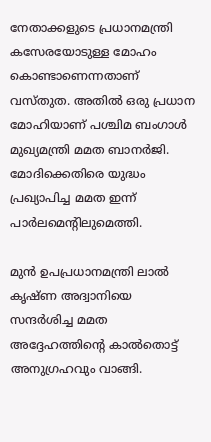നേതാക്കളുടെ പ്രധാനമന്ത്രി കസേരയോടുള്ള മോഹം കൊണ്ടാണെന്നതാണ് വസ്തുത. അതില്‍ ഒരു പ്രധാന മോഹിയാണ് പശ്ചിമ ബംഗാള്‍ മുഖ്യമന്ത്രി മമത ബാനര്‍ജി. മോദിക്കെതിരെ യുദ്ധം പ്രഖ്യാപിച്ച മമത ഇന്ന് പാര്‍ലമെന്റിലുമെത്തി.

മുന്‍ ഉപപ്രധാനമന്ത്രി ലാല്‍ കൃഷ്ണ അദ്വാനിയെ സന്ദര്‍ശിച്ച മമത അദ്ദേഹത്തിന്റെ കാല്‍തൊട്ട് അനുഗ്രഹവും വാങ്ങി.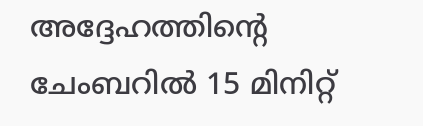അദ്ദേഹത്തിന്റെ ചേംബറില്‍ 15 മിനിറ്റ്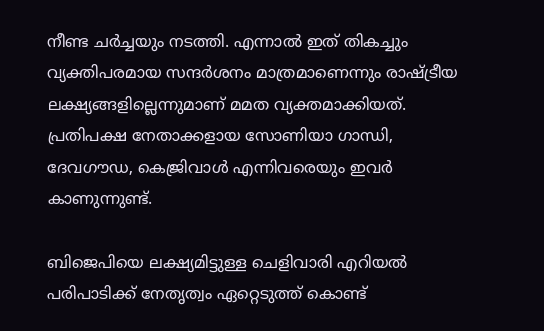നീണ്ട ചര്‍ച്ചയും നടത്തി. എന്നാല്‍ ഇത് തികച്ചും വ്യക്തിപരമായ സന്ദര്‍ശനം മാത്രമാണെന്നും രാഷ്ട്രീയ ലക്ഷ്യങ്ങളില്ലെന്നുമാണ് മമത വ്യക്തമാക്കിയത്. പ്രതിപക്ഷ നേതാക്കളായ സോണിയാ ഗാന്ധി, ദേവഗൗഡ, കെജ്രിവാള്‍ എന്നിവരെയും ഇവര്‍ കാണുന്നുണ്ട്.

ബിജെപിയെ ലക്ഷ്യമിട്ടുള്ള ചെളിവാരി എറിയല്‍ പരിപാടിക്ക് നേതൃത്വം ഏറ്റെടുത്ത് കൊണ്ട്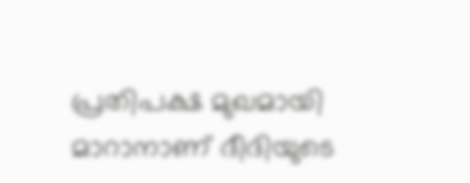പ്രതിപക്ഷ മുഖമായി മാറാനാണ് ദീദിയുടെ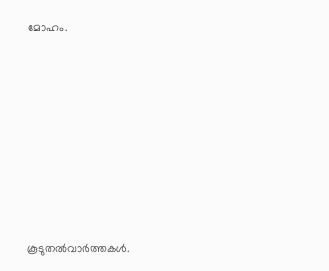മോഹം.








കൂടുതല്‍വാര്‍ത്തകള്‍.